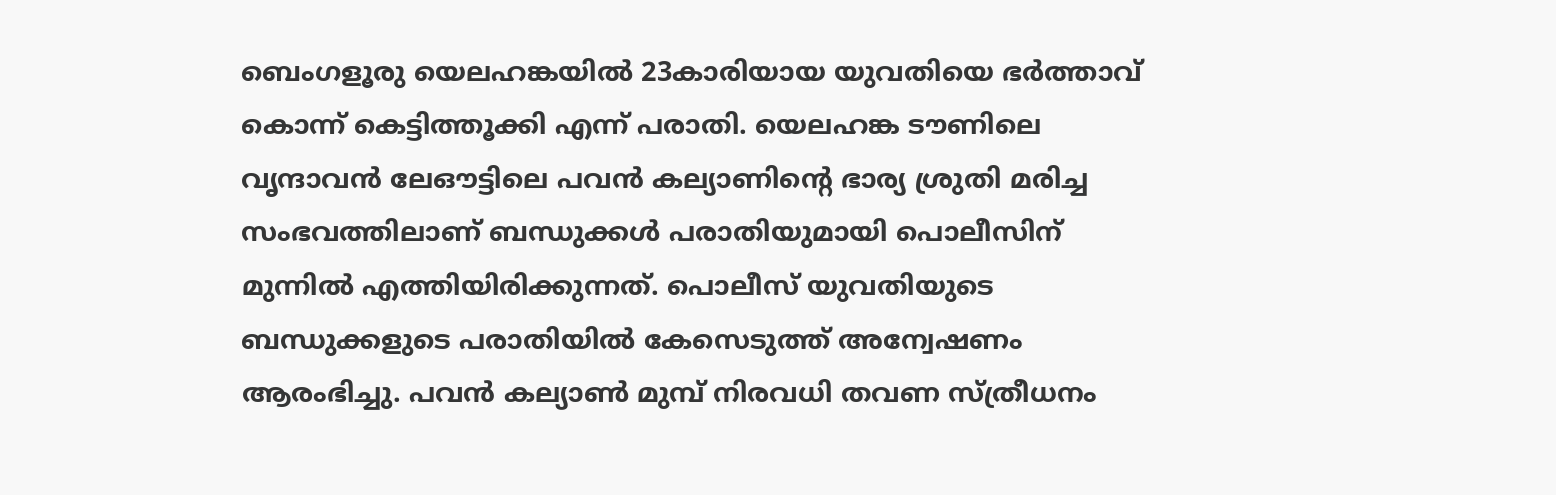ബെംഗളൂരു യെലഹങ്കയിൽ 23കാരിയായ യുവതിയെ ഭർത്താവ് കൊന്ന് കെട്ടിത്തൂക്കി എന്ന് പരാതി. യെലഹങ്ക ടൗണിലെ വൃന്ദാവൻ ലേഔട്ടിലെ പവൻ കല്യാണിൻ്റെ ഭാര്യ ശ്രുതി മരിച്ച സംഭവത്തിലാണ് ബന്ധുക്കൾ പരാതിയുമായി പൊലീസിന് മുന്നിൽ എത്തിയിരിക്കുന്നത്. പൊലീസ് യുവതിയുടെ ബന്ധുക്കളുടെ പരാതിയിൽ കേസെടുത്ത് അന്വേഷണം ആരംഭിച്ചു. പവൻ കല്യാൺ മുമ്പ് നിരവധി തവണ സ്ത്രീധനം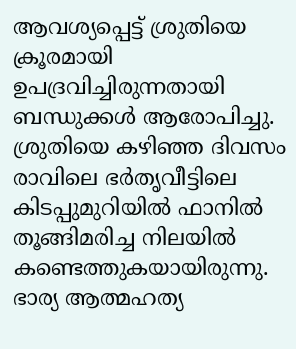ആവശ്യപ്പെട്ട് ശ്രുതിയെ ക്രൂരമായി ഉപദ്രവിച്ചിരുന്നതായി ബന്ധുക്കൾ ആരോപിച്ചു.
ശ്രുതിയെ കഴിഞ്ഞ ദിവസം രാവിലെ ഭർതൃവീട്ടിലെ കിടപ്പുമുറിയിൽ ഫാനിൽ തൂങ്ങിമരിച്ച നിലയിൽ കണ്ടെത്തുകയായിരുന്നു. ഭാര്യ ആത്മഹത്യ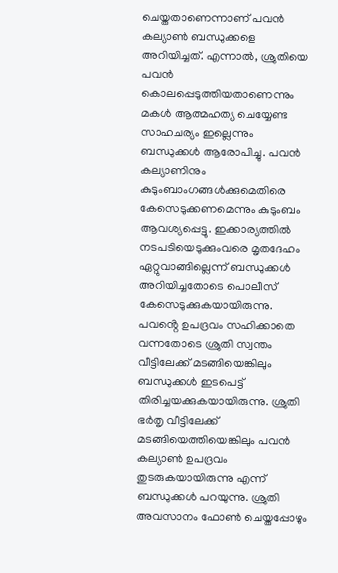ചെയ്തതാണെന്നാണ് പവൻ കല്യാൺ ബന്ധുക്കളെ അറിയിച്ചത്. എന്നാൽ, ശ്രുതിയെ പവൻ കൊലപ്പെടുത്തിയതാണെന്നും മകൾ ആത്മഹത്യ ചെയ്യേണ്ട സാഹചര്യം ഇല്ലെന്നും ബന്ധുക്കൾ ആരോപിച്ചു. പവൻ കല്യാണിനും കുടുംബാംഗങ്ങൾക്കുമെതിരെ കേസെടുക്കണമെന്നും കുടുംബം ആവശ്യപ്പെട്ടു. ഇക്കാര്യത്തിൽ നടപടിയെടുക്കുംവരെ മൃതദേഹം ഏറ്റുവാങ്ങില്ലെന്ന് ബന്ധുക്കൾ അറിയിച്ചതോടെ പൊലീസ് കേസെടുക്കുകയായിരുന്നു.
പവൻ്റെ ഉപദ്രവം സഹിക്കാതെ വന്നതോടെ ശ്രുതി സ്വന്തം വീട്ടിലേക്ക് മടങ്ങിയെങ്കിലും ബന്ധുക്കൾ ഇടപെട്ട് തിരിച്ചയക്കുകയായിരുന്നു. ശ്രുതി ഭർതൃ വീട്ടിലേക്ക് മടങ്ങിയെത്തിയെങ്കിലും പവൻ കല്യാൺ ഉപദ്രവം തുടരുകയായിരുന്നു എന്ന് ബന്ധുക്കൾ പറയുന്നു. ശ്രുതി അവസാനം ഫോൺ ചെയ്തപ്പോഴും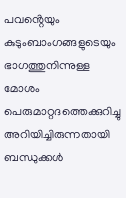പവൻ്റെയും കുടുംബാംഗങ്ങളുടെയും ഭാഗത്തുനിന്നുള്ള മോശം പെരുമാറ്റദത്തെക്കുറിച്ചു അറിയിച്ചിരുന്നതായി ബന്ധുക്കൾ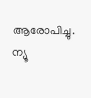ആരോപിച്ചു. ന്യൂ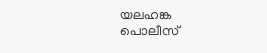യലഹങ്ക പൊലീസ്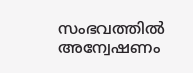സംഭവത്തിൽ അന്വേഷണം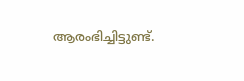ആരംഭിച്ചിട്ടുണ്ട്.